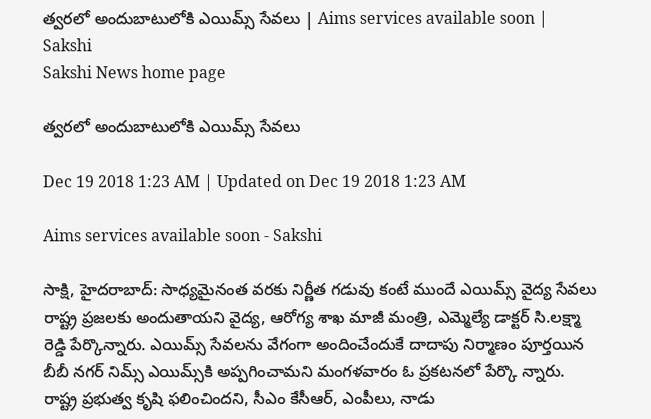త్వరలో అందుబాటులోకి ఎయిమ్స్‌ సేవలు | Aims services available soon | Sakshi
Sakshi News home page

త్వరలో అందుబాటులోకి ఎయిమ్స్‌ సేవలు

Dec 19 2018 1:23 AM | Updated on Dec 19 2018 1:23 AM

Aims services available soon - Sakshi

సాక్షి, హైదరాబాద్‌: సాధ్యమైనంత వరకు నిర్ణీత గడువు కంటే ముందే ఎయిమ్స్‌ వైద్య సేవలు రాష్ట్ర ప్రజలకు అందుతాయని వైద్య, ఆరోగ్య శాఖ మాజీ మంత్రి, ఎమ్మెల్యే డాక్టర్‌ సి.లక్ష్మా రెడ్డి పేర్కొన్నారు. ఎయిమ్స్‌ సేవలను వేగంగా అందించేందుకే దాదాపు నిర్మాణం పూర్తయిన బీబీ నగర్‌ నిమ్స్‌ ఎయిమ్స్‌కి అప్పగించామని మంగళవారం ఓ ప్రకటనలో పేర్కొ న్నారు. రాష్ట్ర ప్రభుత్వ కృషి ఫలించిందని, సీఎం కేసీఆర్, ఎంపీలు, నాడు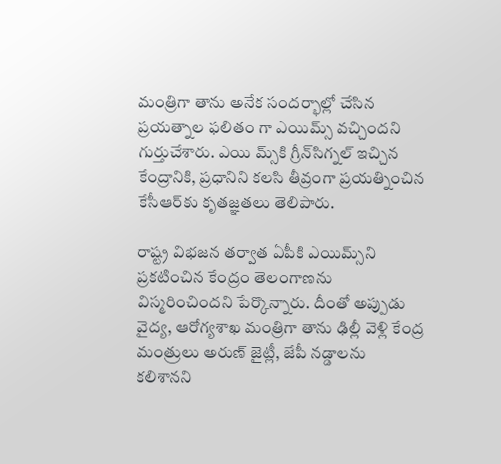మంత్రిగా తాను అనేక సందర్భాల్లో చేసిన ప్రయత్నాల ఫలితం గా ఎయిమ్స్‌ వచ్చిందని గుర్తుచేశారు. ఎయి మ్స్‌కి గ్రీన్‌సిగ్నల్‌ ఇచ్చిన కేంద్రానికి, ప్రధానిని కలసి తీవ్రంగా ప్రయత్నించిన కేసీఆర్‌కు కృతజ్ఞతలు తెలిపారు.

రాష్ట్ర విభజన తర్వాత ఏపీకి ఎయిమ్స్‌ని ప్రకటించిన కేంద్రం తెలంగాణను విస్మరించిందని పేర్కొన్నారు. దీంతో అప్పుడు వైద్య, ఆరోగ్యశాఖ మంత్రిగా తాను ఢిల్లీ వెళ్లి కేంద్ర మంత్రులు అరుణ్‌ జైట్లీ, జేపీ నడ్డాలను కలిశానని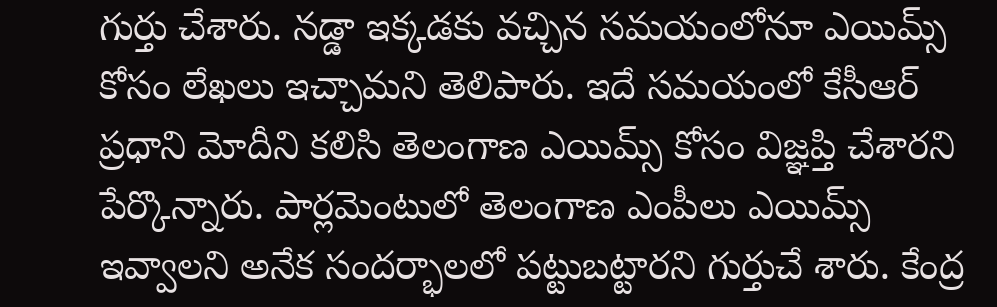గుర్తు చేశారు. నడ్డా ఇక్కడకు వచ్చిన సమయంలోనూ ఎయిమ్స్‌ కోసం లేఖలు ఇచ్చామని తెలిపారు. ఇదే సమయంలో కేసీఆర్‌ ప్రధాని మోదీని కలిసి తెలంగాణ ఎయిమ్స్‌ కోసం విజ్ఞప్తి చేశారని పేర్కొన్నారు. పార్లమెంటులో తెలంగాణ ఎంపీలు ఎయిమ్స్‌ ఇవ్వాలని అనేక సందర్భాలలో పట్టుబట్టారని గుర్తుచే శారు. కేంద్ర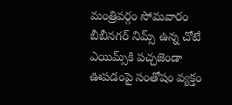మంత్రివర్గం సోమవారం బీబీనగర్‌ నిమ్స్‌ ఉన్న చోటే ఎయిమ్స్‌కి పచ్చజెండా ఊపడంపై సంతోషం వ్యక్తం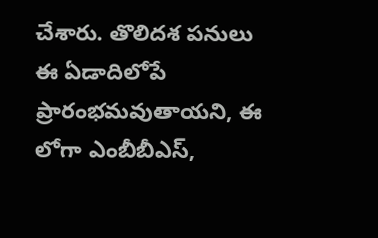చేశారు. తొలిదశ పనులు ఈ ఏడాదిలోపే ప్రారంభమవుతాయని, ఈ లోగా ఎంబీబీఎస్,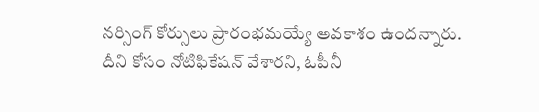నర్సింగ్‌ కోర్సులు ప్రారంభమయ్యే అవకాశం ఉందన్నారు. దీని కోసం నోటిఫికేషన్‌ వేశారని, ఓపీనీ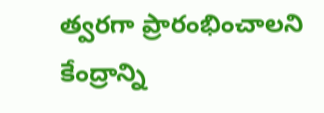త్వరగా ప్రారంభించాలని కేంద్రాన్ని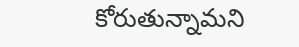కోరుతున్నామని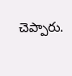చెప్పారు.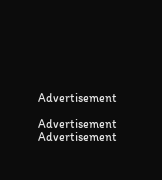Advertisement

Advertisement
Advertisement